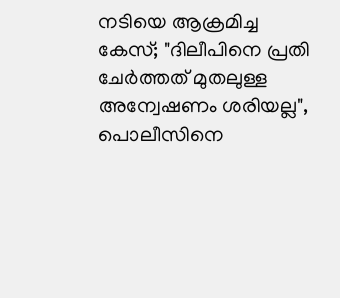നടിയെ ആക്രമിച്ച കേസ്; "ദിലീപിനെ പ്രതി ചേർത്തത് മുതലുള്ള അന്വേഷണം ശരിയല്ല", പൊലീസിനെ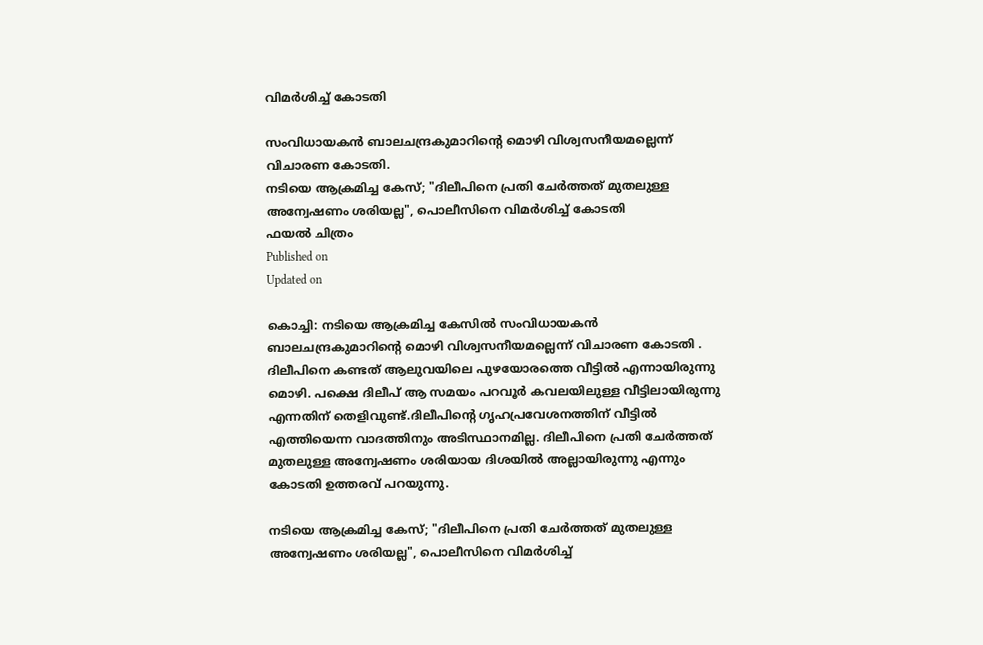വിമർശിച്ച് കോടതി

സംവിധായകൻ ബാലചന്ദ്രകുമാറിൻ്റെ മൊഴി വിശ്വസനീയമല്ലെന്ന് വിചാരണ കോടതി.
നടിയെ ആക്രമിച്ച കേസ്; "ദിലീപിനെ പ്രതി ചേർത്തത് മുതലുള്ള അന്വേഷണം ശരിയല്ല", പൊലീസിനെ വിമർശിച്ച് കോടതി
ഫയൽ ചിത്രം
Published on
Updated on

കൊച്ചി: നടിയെ ആക്രമിച്ച കേസിൽ സംവിധായകൻ ബാലചന്ദ്രകുമാറിൻ്റെ മൊഴി വിശ്വസനീയമല്ലെന്ന് വിചാരണ കോടതി . ദിലീപിനെ കണ്ടത് ആലുവയിലെ പുഴയോരത്തെ വീട്ടിൽ എന്നായിരുന്നു മൊഴി. പക്ഷെ ദിലീപ് ആ സമയം പറവൂർ കവലയിലുള്ള വീട്ടിലായിരുന്നു എന്നതിന് തെളിവുണ്ട്.ദിലീപിൻ്റെ ഗൃഹപ്രവേശനത്തിന് വീട്ടിൽ എത്തിയെന്ന വാദത്തിനും അടിസ്ഥാനമില്ല. ദിലീപിനെ പ്രതി ചേർത്തത് മുതലുള്ള അന്വേഷണം ശരിയായ ദിശയിൽ അല്ലായിരുന്നു എന്നും കോടതി ഉത്തരവ് പറയുന്നു.

നടിയെ ആക്രമിച്ച കേസ്; "ദിലീപിനെ പ്രതി ചേർത്തത് മുതലുള്ള അന്വേഷണം ശരിയല്ല", പൊലീസിനെ വിമർശിച്ച്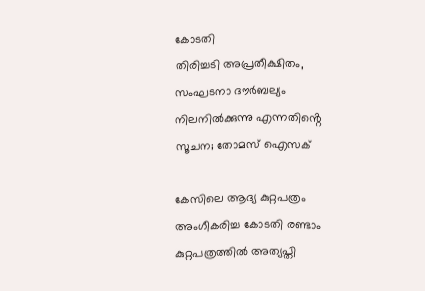കോടതി
തിരിച്ചടി അപ്രതീക്ഷിതം, സംഘടനാ ദൗർബല്യം നിലനിൽക്കുന്നു എന്നതിൻ്റെ സൂചന; തോമസ് ഐസക്

കേസിലെ ആദ്യ കുറ്റപത്രം അംഗീകരിച്ച കോടതി രണ്ടാം കുറ്റപത്രത്തിൽ അത്യപ്തി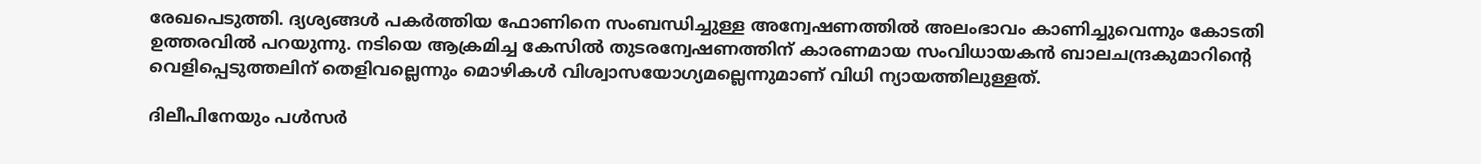രേഖപെടുത്തി. ദ്യശ്യങ്ങൾ പകർത്തിയ ഫോണിനെ സംബന്ധിച്ചുള്ള അന്വേഷണത്തിൽ അലംഭാവം കാണിച്ചുവെന്നും കോടതി ഉത്തരവിൽ പറയുന്നു. നടിയെ ആക്രമിച്ച കേസിൽ തുടരന്വേഷണത്തിന് കാരണമായ സംവിധായകൻ ബാലചന്ദ്രകുമാറിന്‍റെ വെളിപ്പെടുത്തലിന് തെളിവല്ലെന്നും മൊഴികൾ വിശ്വാസയോഗ്യമല്ലെന്നുമാണ് വിധി ന്യായത്തിലുള്ളത്.

ദിലീപിനേയും പൾസർ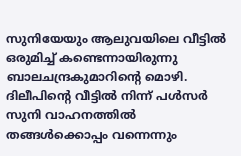സുനിയേയും ആലുവയിലെ വീട്ടിൽ ഒരുമിച്ച് കണ്ടെന്നായിരുന്നു ബാലചന്ദ്രകുമാറിന്‍റെ മൊഴി. ദിലീപിന്‍റെ വീട്ടിൽ നിന്ന് പൾസർ സുനി വാഹനത്തിൽ തങ്ങൾക്കൊപ്പം വന്നെന്നും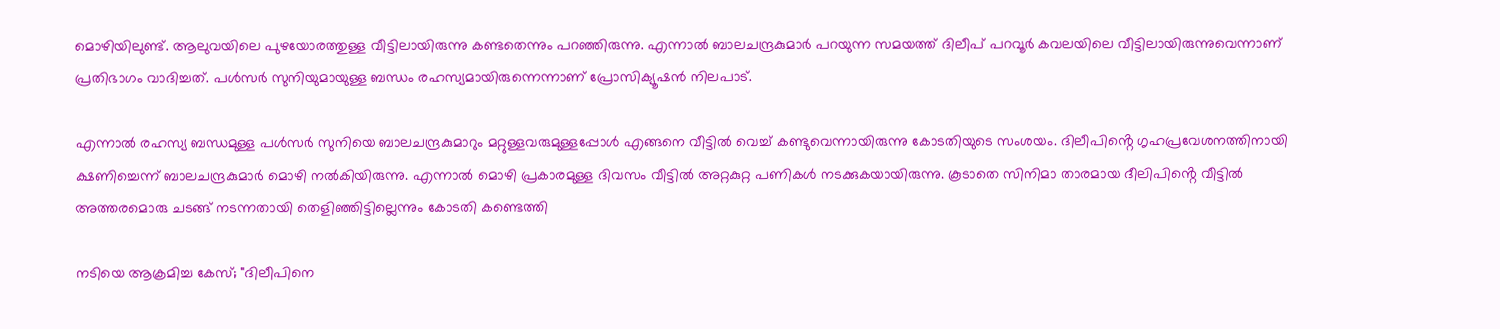മൊഴിയിലുണ്ട്. ആലുവയിലെ പുഴയോരത്തുള്ള വീട്ടിലായിരുന്നു കണ്ടതെന്നും പറഞ്ഞിരുന്നു. എന്നാൽ ബാലചന്ദ്രകുമാർ പറയുന്ന സമയത്ത് ദിലീപ് പറവൂർ കവലയിലെ വീട്ടിലായിരുന്നുവെന്നാണ് പ്രതിഭാഗം വാദിച്ചത്. പൾസർ സുനിയുമായുള്ള ബന്ധം രഹസ്യമായിരുന്നെന്നാണ് പ്രോസിക്യൂഷൻ നിലപാട്.

എന്നാൽ രഹസ്യ ബന്ധമുള്ള പൾസർ സുനിയെ ബാലചന്ദ്രകുമാറും മറ്റുള്ളവരുമുള്ളപ്പോൾ എങ്ങനെ വീട്ടിൽ വെച്ച് കണ്ടുവെന്നായിരുന്നു കോടതിയുടെ സംശയം. ദിലീപിൻ്റെ ഗൃഹപ്രവേശനത്തിനായി ക്ഷണിച്ചെന്ന് ബാലചന്ദ്രകുമാർ മൊഴി നൽകിയിരുന്നു. എന്നാൽ മൊഴി പ്രകാരമുള്ള ദിവസം വീട്ടിൽ അറ്റകുറ്റ പണികൾ നടക്കുകയായിരുന്നു. കൂടാതെ സിനിമാ താരമായ ദീലിപിൻ്റെ വീട്ടിൽ അത്തരമൊരു ചടങ്ങ് നടന്നതായി തെളിഞ്ഞിട്ടില്ലെന്നും കോടതി കണ്ടെത്തി

നടിയെ ആക്രമിച്ച കേസ്; "ദിലീപിനെ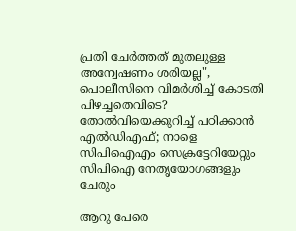പ്രതി ചേർത്തത് മുതലുള്ള അന്വേഷണം ശരിയല്ല", പൊലീസിനെ വിമർശിച്ച് കോടതി
പിഴച്ചതെവിടെ? തോൽവിയെക്കുറിച്ച് പഠിക്കാൻ എൽഡിഎഫ്; നാളെ സിപിഐഎം സെക്രട്ടേറിയേറ്റും സിപിഐ നേതൃയോഗങ്ങളും ചേരും

ആറു പേരെ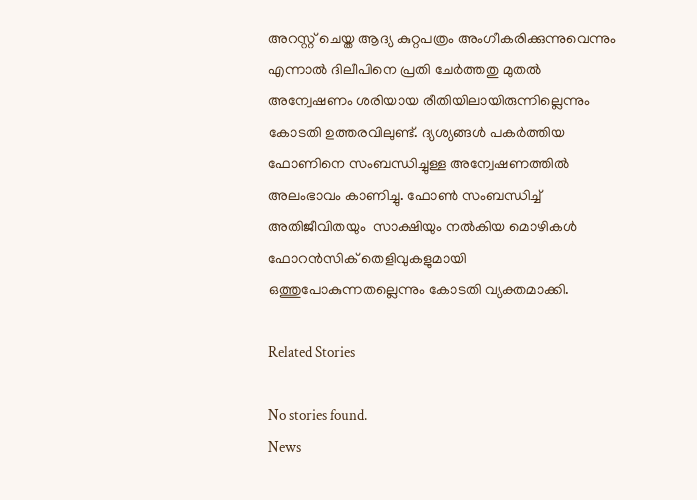അറസ്റ്റ് ചെയ്ത ആദ്യ കുറ്റപത്രം അംഗീകരിക്കുന്നുവെന്നും എന്നാൽ ദിലീപിനെ പ്രതി ചേർത്തതു മുതൽ അന്വേഷണം ശരിയായ രീതിയിലായിരുന്നില്ലെന്നും കോടതി ഉത്തരവിലുണ്ട്. ദ്യശ്യങ്ങൾ പകർത്തിയ ഫോണിനെ സംബന്ധിച്ചുള്ള അന്വേഷണത്തിൽ അലംഭാവം കാണിച്ചു. ഫോൺ സംബന്ധിച്ച് അതിജീവിതയും  സാക്ഷിയും നൽകിയ മൊഴികൾ ഫോറൻസിക് തെളിവുകളുമായി ഒത്തുപോകുന്നതല്ലെന്നും കോടതി വ്യക്തമാക്കി.

Related Stories

No stories found.
News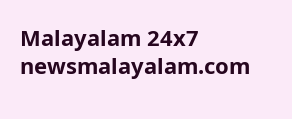Malayalam 24x7
newsmalayalam.com